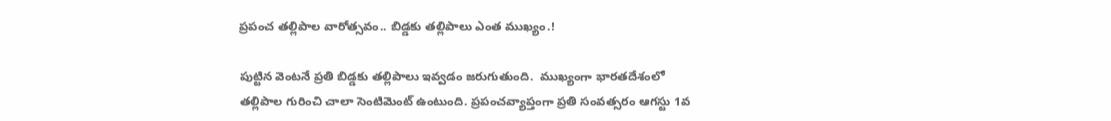ప్రపంచ తల్లిపాల వారోత్సవం.. బిడ్డకు తల్లిపాలు ఎంత ముఖ్యం.!

పుట్టిన వెంటనే ప్రతి బిడ్డకు తల్లిపాలు ఇవ్వడం జరుగుతుంది.  ముఖ్యంగా భారతదేశంలో తల్లిపాల గురించి చాలా సెంటిమెంట్ ఉంటుంది. ప్రపంచవ్యాప్తంగా ప్రతి సంవత్సరం ఆగస్టు 1వ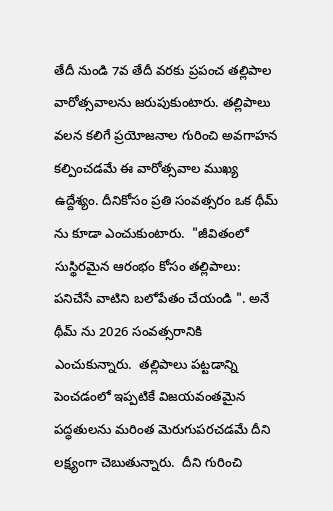తేదీ నుండి 7వ తేదీ వరకు ప్రపంచ తల్లిపాల వారోత్సవాలను జరుపుకుంటారు. తల్లిపాలు వలన కలిగే ప్రయోజనాల గురించి అవగాహన కల్పించడమే ఈ వారోత్సవాల ముఖ్య ఉద్దేశ్యం. దీనికోసం ప్రతి సంవత్సరం ఒక థీమ్ ను కూడా ఎంచుకుంటారు.  "జీవితంలో సుస్థిరమైన ఆరంభం కోసం తల్లిపాలు: పనిచేసే వాటిని బలోపేతం చేయండి ". అనే థీమ్ ను 2026 సంవత్సరానికి ఎంచుకున్నారు.  తల్లిపాలు పట్టడాన్ని పెంచడంలో ఇప్పటికే విజయవంతమైన పద్ధతులను మరింత మెరుగుపరచడమే దీని లక్ష్యంగా చెబుతున్నారు.  దీని గురించి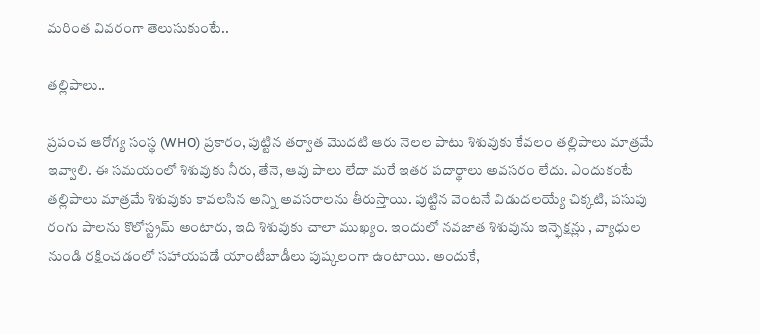మరింత వివరంగా తెలుసుకుంటే..

తల్లిపాలు..

ప్రపంచ ఆరోగ్య సంస్థ (WHO) ప్రకారం, పుట్టిన తర్వాత మొదటి ఆరు నెలల పాటు శిశువుకు కేవలం తల్లిపాలు మాత్రమే ఇవ్వాలి. ఈ సమయంలో శిశువుకు నీరు, తేనె, ఆవు పాలు లేదా మరే ఇతర పదార్థాలు అవసరం లేదు. ఎందుకంటే తల్లిపాలు మాత్రమే శిశువుకు కావలసిన అన్ని అవసరాలను తీరుస్తాయి. పుట్టిన వెంటనే విడుదలయ్యే చిక్కటి, పసుపు రంగు పాలను కొలోస్ట్రమ్ అంటారు, ఇది శిశువుకు చాలా ముఖ్యం. ఇందులో నవజాత శిశువును ఇన్ఫెక్షన్లు , వ్యాధుల నుండి రక్షించడంలో సహాయపడే యాంటీబాడీలు పుష్కలంగా ఉంటాయి. అందుకే,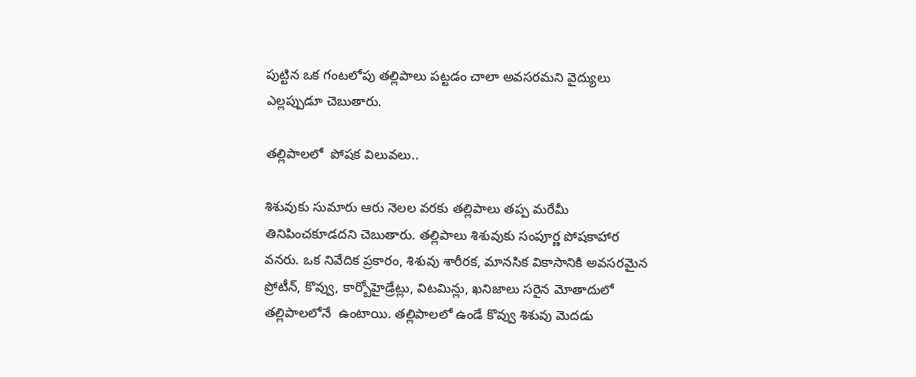పుట్టిన ఒక గంటలోపు తల్లిపాలు పట్టడం చాలా అవసరమని వైద్యులు ఎల్లప్పుడూ చెబుతారు.

తల్లిపాలలో  పోషక విలువలు..

శిశువుకు సుమారు ఆరు నెలల వరకు తల్లిపాలు తప్ప మరేమీ తినిపించకూడదని చెబుతారు. తల్లిపాలు శిశువుకు సంపూర్ణ పోషకాహార వనరు. ఒక నివేదిక ప్రకారం, శిశువు శారీరక, మానసిక వికాసానికి అవసరమైన ప్రోటీన్, కొవ్వు, కార్బోహైడ్రేట్లు, విటమిన్లు, ఖనిజాలు సరైన మోతాదులో తల్లిపాలలోనే  ఉంటాయి. తల్లిపాలలో ఉండే కొవ్వు శిశువు మెదడు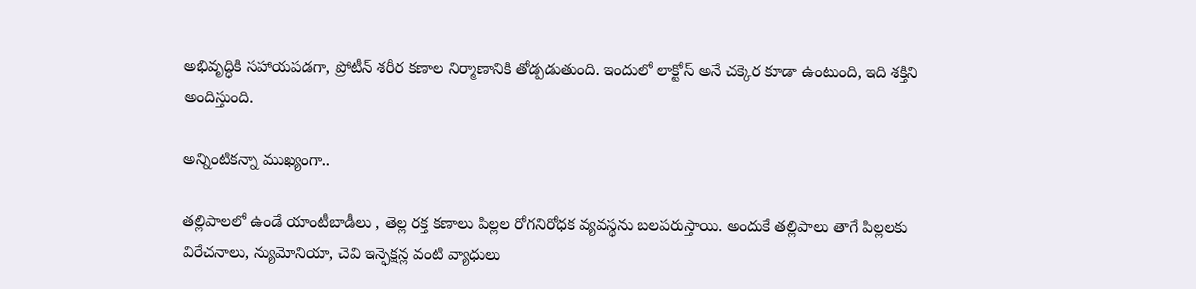అభివృద్ధికి సహాయపడగా, ప్రోటీన్ శరీర కణాల నిర్మాణానికి తోడ్పడుతుంది. ఇందులో లాక్టోస్ అనే చక్కెర కూడా ఉంటుంది, ఇది శక్తిని అందిస్తుంది.

అన్నింటికన్నా ముఖ్యంగా..

తల్లిపాలలో ఉండే యాంటీబాడీలు , తెల్ల రక్త కణాలు పిల్లల రోగనిరోధక వ్యవస్థను బలపరుస్తాయి. అందుకే తల్లిపాలు తాగే పిల్లలకు విరేచనాలు, న్యుమోనియా, చెవి ఇన్ఫెక్షన్ల వంటి వ్యాధులు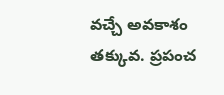వచ్చే అవకాశం తక్కువ. ప్రపంచ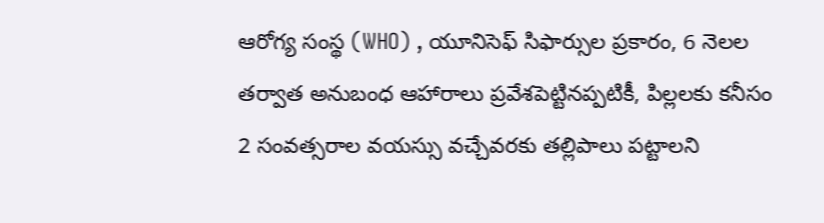ఆరోగ్య సంస్థ (WHO) , యూనిసెఫ్ సిఫార్సుల ప్రకారం, 6 నెలల తర్వాత అనుబంధ ఆహారాలు ప్రవేశపెట్టినప్పటికీ, పిల్లలకు కనీసం 2 సంవత్సరాల వయస్సు వచ్చేవరకు తల్లిపాలు పట్టాలని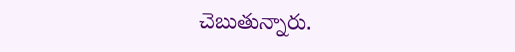చెబుతున్నారు.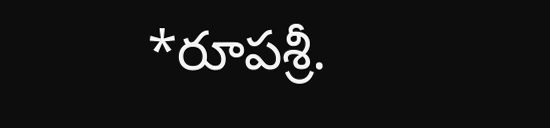*రూపశ్రీ.